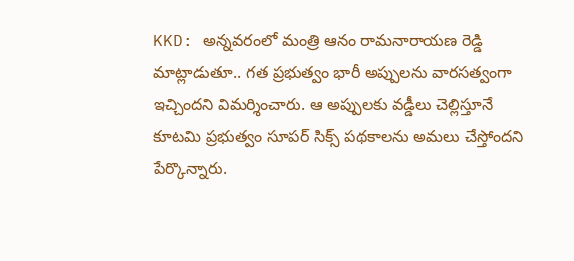KKD: అన్నవరంలో మంత్రి ఆనం రామనారాయణ రెడ్డి మాట్లాడుతూ.. గత ప్రభుత్వం భారీ అప్పులను వారసత్వంగా ఇచ్చిందని విమర్శించారు. ఆ అప్పులకు వడ్డీలు చెల్లిస్తూనే కూటమి ప్రభుత్వం సూపర్ సిక్స్ పథకాలను అమలు చేస్తోందని పేర్కొన్నారు.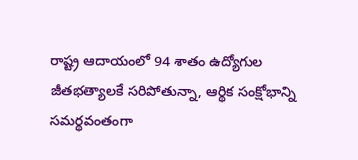రాష్ట్ర ఆదాయంలో 94 శాతం ఉద్యోగుల జీతభత్యాలకే సరిపోతున్నా, ఆర్థిక సంక్షోభాన్ని సమర్థవంతంగా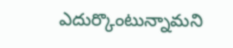ఎదుర్కొంటున్నామని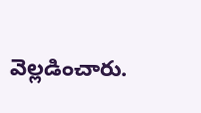వెల్లడించారు.